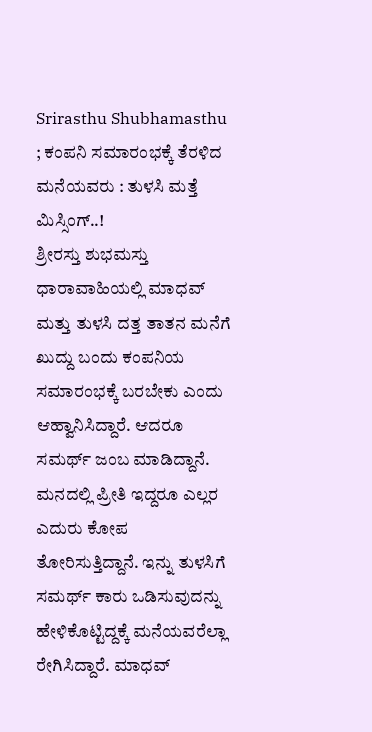Srirasthu Shubhamasthu ; ಕಂಪನಿ ಸಮಾರಂಭಕ್ಕೆ ತೆರಳಿದ ಮನೆಯವರು : ತುಳಸಿ ಮತ್ತೆ ಮಿಸ್ಸಿಂಗ್..!
ಶ್ರೀರಸ್ತು ಶುಭಮಸ್ತು ಧಾರಾವಾಹಿಯಲ್ಲಿ ಮಾಧವ್ ಮತ್ತು ತುಳಸಿ ದತ್ತ ತಾತನ ಮನೆಗೆ ಖುದ್ದು ಬಂದು ಕಂಪನಿಯ ಸಮಾರಂಭಕ್ಕೆ ಬರಬೇಕು ಎಂದು ಆಹ್ವಾನಿಸಿದ್ದಾರೆ. ಆದರೂ ಸಮರ್ಥ್ ಜಂಬ ಮಾಡಿದ್ದಾನೆ. ಮನದಲ್ಲಿ ಪ್ರೀತಿ ಇದ್ದರೂ ಎಲ್ಲರ ಎದುರು ಕೋಪ ತೋರಿಸುತ್ತಿದ್ದಾನೆ. ಇನ್ನು ತುಳಸಿಗೆ ಸಮರ್ಥ್ ಕಾರು ಒಡಿಸುವುದನ್ನು ಹೇಳಿಕೊಟ್ಟಿದ್ದಕ್ಕೆ ಮನೆಯವರೆಲ್ಲಾ ರೇಗಿಸಿದ್ದಾರೆ. ಮಾಧವ್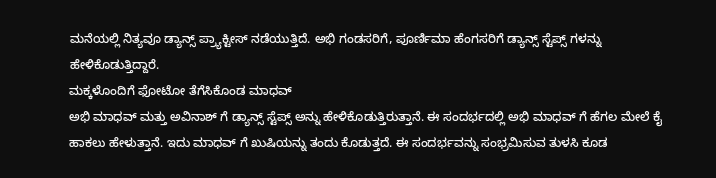ಮನೆಯಲ್ಲಿ ನಿತ್ಯವೂ ಡ್ಯಾನ್ಸ್ ಪ್ರ್ಯಾಕ್ಟೀಸ್ ನಡೆಯುತ್ತಿದೆ. ಅಭಿ ಗಂಡಸರಿಗೆ, ಪೂರ್ಣಿಮಾ ಹೆಂಗಸರಿಗೆ ಡ್ಯಾನ್ಸ್ ಸ್ಟೆಪ್ಸ್ ಗಳನ್ನು ಹೇಳಿಕೊಡುತ್ತಿದ್ದಾರೆ.
ಮಕ್ಕಳೊಂದಿಗೆ ಫೋಟೋ ತೆಗೆಸಿಕೊಂಡ ಮಾಧವ್
ಅಭಿ ಮಾಧವ್ ಮತ್ತು ಅವಿನಾಶ್ ಗೆ ಡ್ಯಾನ್ಸ್ ಸ್ಟೆಪ್ಸ್ ಅನ್ನು ಹೇಳಿಕೊಡುತ್ತಿರುತ್ತಾನೆ. ಈ ಸಂದರ್ಭದಲ್ಲಿ ಅಭಿ ಮಾಧವ್ ಗೆ ಹೆಗಲ ಮೇಲೆ ಕೈ ಹಾಕಲು ಹೇಳುತ್ತಾನೆ. ಇದು ಮಾಧವ್ ಗೆ ಖುಷಿಯನ್ನು ತಂದು ಕೊಡುತ್ತದೆ. ಈ ಸಂದರ್ಭವನ್ನು ಸಂಭ್ರಮಿಸುವ ತುಳಸಿ ಕೂಡ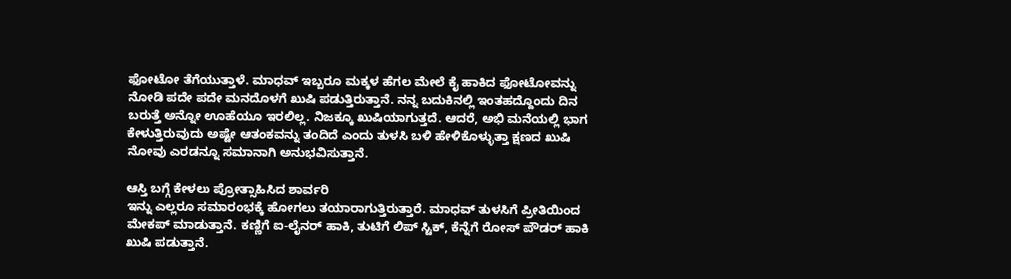ಫೋಟೋ ತೆಗೆಯುತ್ತಾಳೆ. ಮಾಧವ್ ಇಬ್ಬರೂ ಮಕ್ಕಳ ಹೆಗಲ ಮೇಲೆ ಕೈ ಹಾಕಿದ ಫೋಟೋವನ್ನು ನೋಡಿ ಪದೇ ಪದೇ ಮನದೊಳಗೆ ಖುಷಿ ಪಡುತ್ತಿರುತ್ತಾನೆ. ನನ್ನ ಬದುಕಿನಲ್ಲಿ ಇಂತಹದ್ದೊಂದು ದಿನ ಬರುತ್ತೆ ಅನ್ನೋ ಊಹೆಯೂ ಇರಲಿಲ್ಲ. ನಿಜಕ್ಕೂ ಖುಷಿಯಾಗುತ್ತದೆ. ಆದರೆ, ಅಭಿ ಮನೆಯಲ್ಲಿ ಭಾಗ ಕೇಳುತ್ತಿರುವುದು ಅಷ್ಟೇ ಆತಂಕವನ್ನು ತಂದಿದೆ ಎಂದು ತುಳಸಿ ಬಳಿ ಹೇಳಿಕೊಳ್ಳುತ್ತಾ ಕ್ಷಣದ ಖುಷಿ ನೋವು ಎರಡನ್ನೂ ಸಮಾನಾಗಿ ಅನುಭವಿಸುತ್ತಾನೆ.

ಆಸ್ತಿ ಬಗ್ಗೆ ಕೇಳಲು ಪ್ರೋತ್ಸಾಹಿಸಿದ ಶಾರ್ವರಿ
ಇನ್ನು ಎಲ್ಲರೂ ಸಮಾರಂಭಕ್ಕೆ ಹೋಗಲು ತಯಾರಾಗುತ್ತಿರುತ್ತಾರೆ. ಮಾಧವ್ ತುಳಸಿಗೆ ಪ್ರೀತಿಯಿಂದ ಮೇಕಪ್ ಮಾಡುತ್ತಾನೆ. ಕಣ್ಣಿಗೆ ಐ-ಲೈನರ್ ಹಾಕಿ, ತುಟಿಗೆ ಲಿಪ್ ಸ್ಟಿಕ್, ಕೆನ್ನೆಗೆ ರೋಸ್ ಪೌಡರ್ ಹಾಕಿ ಖುಷಿ ಪಡುತ್ತಾನೆ.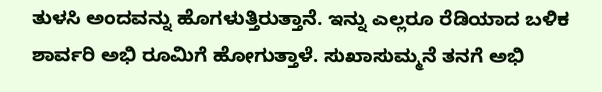ತುಳಸಿ ಅಂದವನ್ನು ಹೊಗಳುತ್ತಿರುತ್ತಾನೆ. ಇನ್ನು ಎಲ್ಲರೂ ರೆಡಿಯಾದ ಬಳಿಕ ಶಾರ್ವರಿ ಅಭಿ ರೂಮಿಗೆ ಹೋಗುತ್ತಾಳೆ. ಸುಖಾಸುಮ್ಮನೆ ತನಗೆ ಅಭಿ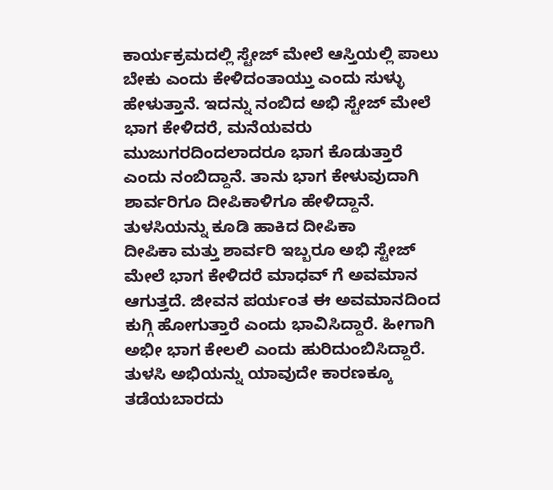ಕಾರ್ಯಕ್ರಮದಲ್ಲಿ ಸ್ಟೇಜ್ ಮೇಲೆ ಆಸ್ತಿಯಲ್ಲಿ ಪಾಲು ಬೇಕು ಎಂದು ಕೇಳಿದಂತಾಯ್ತು ಎಂದು ಸುಳ್ಳು ಹೇಳುತ್ತಾನೆ. ಇದನ್ನು ನಂಬಿದ ಅಭಿ ಸ್ಟೇಜ್ ಮೇಲೆ ಭಾಗ ಕೇಳಿದರೆ, ಮನೆಯವರು ಮುಜುಗರದಿಂದಲಾದರೂ ಭಾಗ ಕೊಡುತ್ತಾರೆ ಎಂದು ನಂಬಿದ್ದಾನೆ. ತಾನು ಭಾಗ ಕೇಳುವುದಾಗಿ ಶಾರ್ವರಿಗೂ ದೀಪಿಕಾಳಿಗೂ ಹೇಳಿದ್ದಾನೆ.
ತುಳಸಿಯನ್ನು ಕೂಡಿ ಹಾಕಿದ ದೀಪಿಕಾ
ದೀಪಿಕಾ ಮತ್ತು ಶಾರ್ವರಿ ಇಬ್ಬರೂ ಅಭಿ ಸ್ಟೇಜ್ ಮೇಲೆ ಭಾಗ ಕೇಳಿದರೆ ಮಾಧವ್ ಗೆ ಅವಮಾನ ಆಗುತ್ತದೆ. ಜೀವನ ಪರ್ಯಂತ ಈ ಅವಮಾನದಿಂದ ಕುಗ್ಗಿ ಹೋಗುತ್ತಾರೆ ಎಂದು ಭಾವಿಸಿದ್ದಾರೆ. ಹೀಗಾಗಿ ಅಭೀ ಭಾಗ ಕೇಲಲಿ ಎಂದು ಹುರಿದುಂಬಿಸಿದ್ದಾರೆ. ತುಳಸಿ ಅಭಿಯನ್ನು ಯಾವುದೇ ಕಾರಣಕ್ಕೂ ತಡೆಯಬಾರದು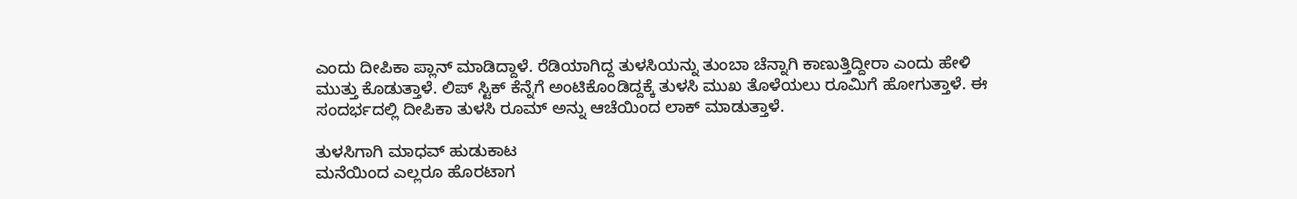ಎಂದು ದೀಪಿಕಾ ಪ್ಲಾನ್ ಮಾಡಿದ್ದಾಳೆ. ರೆಡಿಯಾಗಿದ್ದ ತುಳಸಿಯನ್ನು ತುಂಬಾ ಚೆನ್ನಾಗಿ ಕಾಣುತ್ತಿದ್ದೀರಾ ಎಂದು ಹೇಳಿ ಮುತ್ತು ಕೊಡುತ್ತಾಳೆ. ಲಿಪ್ ಸ್ಟಿಕ್ ಕೆನ್ನೆಗೆ ಅಂಟಿಕೊಂಡಿದ್ದಕ್ಕೆ ತುಳಸಿ ಮುಖ ತೊಳೆಯಲು ರೂಮಿಗೆ ಹೋಗುತ್ತಾಳೆ. ಈ ಸಂದರ್ಭದಲ್ಲಿ ದೀಪಿಕಾ ತುಳಸಿ ರೂಮ್ ಅನ್ನು ಆಚೆಯಿಂದ ಲಾಕ್ ಮಾಡುತ್ತಾಳೆ.

ತುಳಸಿಗಾಗಿ ಮಾಧವ್ ಹುಡುಕಾಟ
ಮನೆಯಿಂದ ಎಲ್ಲರೂ ಹೊರಟಾಗ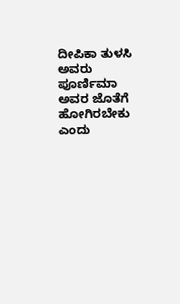ದೀಪಿಕಾ ತುಳಸಿ ಅವರು ಪೂರ್ಣಿಮಾ ಅವರ ಜೊತೆಗೆ ಹೋಗಿರಬೇಕು ಎಂದು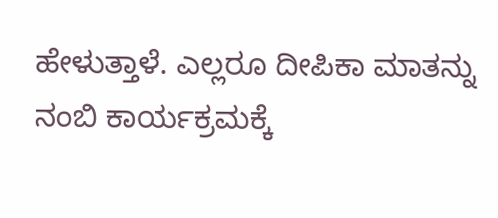ಹೇಳುತ್ತಾಳೆ. ಎಲ್ಲರೂ ದೀಪಿಕಾ ಮಾತನ್ನು ನಂಬಿ ಕಾರ್ಯಕ್ರಮಕ್ಕೆ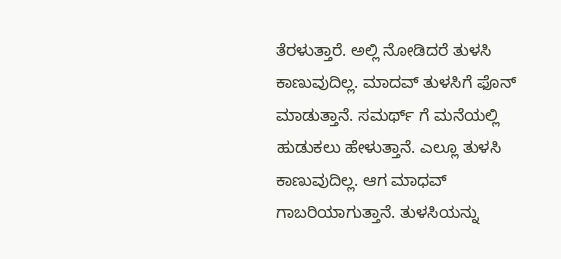ತೆರಳುತ್ತಾರೆ. ಅಲ್ಲಿ ನೋಡಿದರೆ ತುಳಸಿ ಕಾಣುವುದಿಲ್ಲ. ಮಾದವ್ ತುಳಸಿಗೆ ಫೊನ್ ಮಾಡುತ್ತಾನೆ. ಸಮರ್ಥ್ ಗೆ ಮನೆಯಲ್ಲಿ ಹುಡುಕಲು ಹೇಳುತ್ತಾನೆ. ಎಲ್ಲೂ ತುಳಸಿ ಕಾಣುವುದಿಲ್ಲ. ಆಗ ಮಾಧವ್ ಗಾಬರಿಯಾಗುತ್ತಾನೆ. ತುಳಸಿಯನ್ನು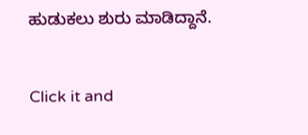ಹುಡುಕಲು ಶುರು ಮಾಡಿದ್ದಾನೆ.


Click it and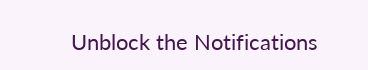Unblock the Notifications